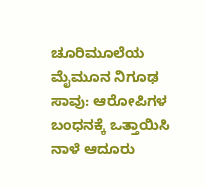ಚೂರಿಮೂಲೆಯ ಮೈಮೂನ ನಿಗೂಢ ಸಾವು: ಆರೋಪಿಗಳ ಬಂಧನಕ್ಕೆ ಒತ್ತಾಯಿಸಿ ನಾಳೆ ಆದೂರು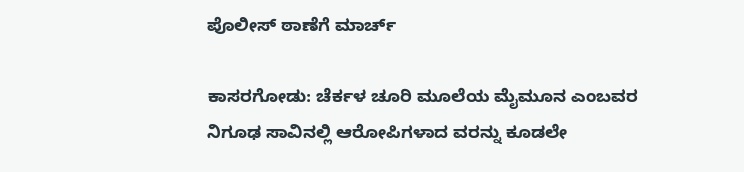ಪೊಲೀಸ್ ಠಾಣೆಗೆ ಮಾರ್ಚ್

ಕಾಸರಗೋಡು: ಚೆರ್ಕಳ ಚೂರಿ ಮೂಲೆಯ ಮೈಮೂನ ಎಂಬವರ ನಿಗೂಢ ಸಾವಿನಲ್ಲಿ ಆರೋಪಿಗಳಾದ ವರನ್ನು ಕೂಡಲೇ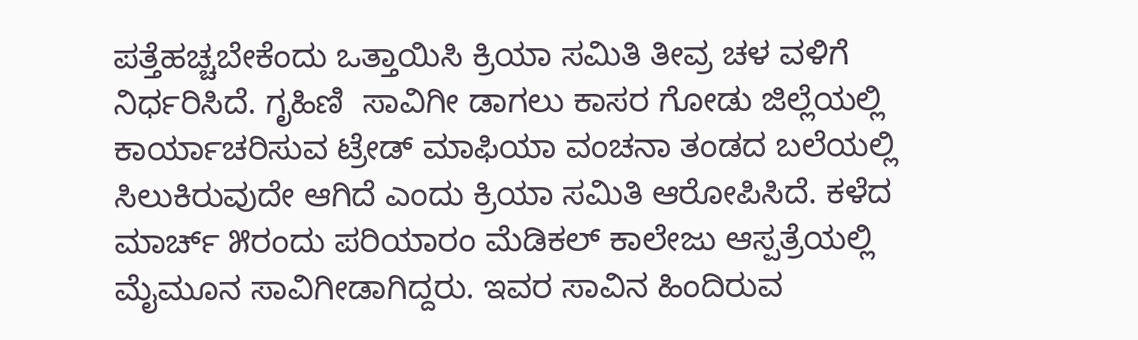ಪತ್ತೆಹಚ್ಚಬೇಕೆಂದು ಒತ್ತಾಯಿಸಿ ಕ್ರಿಯಾ ಸಮಿತಿ ತೀವ್ರ ಚಳ ವಳಿಗೆ ನಿರ್ಧರಿಸಿದೆ. ಗೃಹಿಣಿ  ಸಾವಿಗೀ ಡಾಗಲು ಕಾಸರ ಗೋಡು ಜಿಲ್ಲೆಯಲ್ಲಿ ಕಾರ್ಯಾಚರಿಸುವ ಟ್ರೇಡ್ ಮಾಫಿಯಾ ವಂಚನಾ ತಂಡದ ಬಲೆಯಲ್ಲಿ ಸಿಲುಕಿರುವುದೇ ಆಗಿದೆ ಎಂದು ಕ್ರಿಯಾ ಸಮಿತಿ ಆರೋಪಿಸಿದೆ. ಕಳೆದ ಮಾರ್ಚ್ ೫ರಂದು ಪರಿಯಾರಂ ಮೆಡಿಕಲ್ ಕಾಲೇಜು ಆಸ್ಪತ್ರೆಯಲ್ಲಿ ಮೈಮೂನ ಸಾವಿಗೀಡಾಗಿದ್ದರು. ಇವರ ಸಾವಿನ ಹಿಂದಿರುವ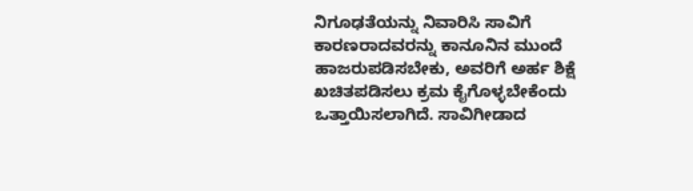ನಿಗೂಢತೆಯನ್ನು ನಿವಾರಿಸಿ ಸಾವಿಗೆ ಕಾರಣರಾದವರನ್ನು ಕಾನೂನಿನ ಮುಂದೆ ಹಾಜರುಪಡಿಸಬೇಕು, ಅವರಿಗೆ ಅರ್ಹ ಶಿಕ್ಷೆ ಖಚಿತಪಡಿಸಲು ಕ್ರಮ ಕೈಗೊಳ್ಳಬೇಕೆಂದು ಒತ್ತಾಯಿಸಲಾಗಿದೆ. ಸಾವಿಗೀಡಾದ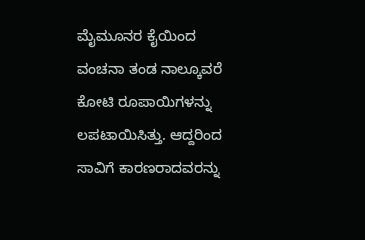ಮೈಮೂನರ ಕೈಯಿಂದ ವಂಚನಾ ತಂಡ ನಾಲ್ಕೂವರೆ ಕೋಟಿ ರೂಪಾಯಿಗಳನ್ನು ಲಪಟಾಯಿಸಿತ್ತು. ಆದ್ದರಿಂದ  ಸಾವಿಗೆ ಕಾರಣರಾದವರನ್ನು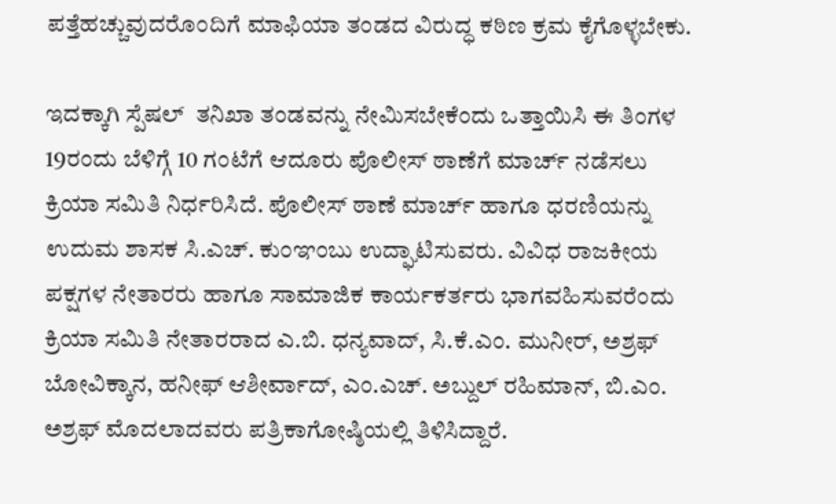ಪತ್ತೆಹಚ್ಚುವುದರೊಂದಿಗೆ ಮಾಫಿಯಾ ತಂಡದ ವಿರುದ್ಧ ಕಠಿಣ ಕ್ರಮ ಕೈಗೊಳ್ಳಬೇಕು.

ಇದಕ್ಕಾಗಿ ಸ್ಪೆಷಲ್  ತನಿಖಾ ತಂಡವನ್ನು ನೇಮಿಸಬೇಕೆಂದು ಒತ್ತಾಯಿಸಿ ಈ ತಿಂಗಳ 19ರಂದು ಬೆಳಿಗ್ಗೆ 10 ಗಂಟೆಗೆ ಆದೂರು ಪೊಲೀಸ್ ಠಾಣೆಗೆ ಮಾರ್ಚ್ ನಡೆಸಲು ಕ್ರಿಯಾ ಸಮಿತಿ ನಿರ್ಧರಿಸಿದೆ. ಪೊಲೀಸ್ ಠಾಣೆ ಮಾರ್ಚ್ ಹಾಗೂ ಧರಣಿಯನ್ನು ಉದುಮ ಶಾಸಕ ಸಿ.ಎಚ್. ಕುಂಞಂಬು ಉದ್ಘಾಟಿಸುವರು. ವಿವಿಧ ರಾಜಕೀಯ ಪಕ್ಷಗಳ ನೇತಾರರು ಹಾಗೂ ಸಾಮಾಜಿಕ ಕಾರ್ಯಕರ್ತರು ಭಾಗವಹಿಸುವರೆಂದು ಕ್ರಿಯಾ ಸಮಿತಿ ನೇತಾರರಾದ ಎ.ಬಿ. ಧನ್ಯವಾದ್, ಸಿ.ಕೆ.ಎಂ. ಮುನೀರ್, ಅಶ್ರಫ್ ಬೋವಿಕ್ಕಾನ, ಹನೀಫ್ ಆಶೀರ್ವಾದ್, ಎಂ.ಎಚ್. ಅಬ್ದುಲ್ ರಹಿಮಾನ್, ಬಿ.ಎಂ. ಅಶ್ರಫ್ ಮೊದಲಾದವರು ಪತ್ರಿಕಾಗೋಷ್ಠಿಯಲ್ಲಿ ತಿಳಿಸಿದ್ದಾರೆ.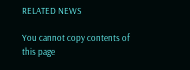RELATED NEWS

You cannot copy contents of this page